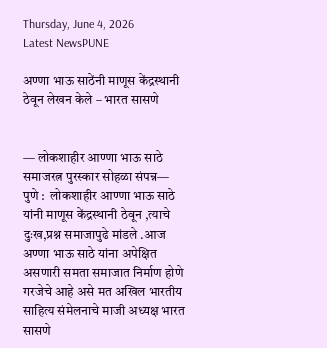Thursday, June 4, 2026
Latest NewsPUNE

अण्णा भाऊ साठेंनी माणूस केंद्रस्थानी ठेवून लेखन केले – भारत सासणे


— लोकशाहीर आण्णा भाऊ साठे समाजरत्न पुरस्कार सोहळा संपन्न—
पुणे :  लोकशाहीर आण्णा भाऊ साठे यांनी माणूस केंद्रस्थानी ठेवून ,त्याचे दुःख,प्रश्न समाजापुढे मांडले .आज अण्णा भाऊ साठे यांना अपेक्षित असणारी समता समाजात निर्माण होणे गरजेचे आहे असे मत अखिल भारतीय साहित्य संमेलनाचे माजी अध्यक्ष भारत सासणे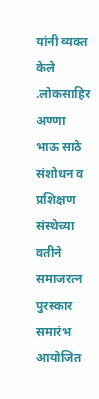यांनी व्यक्त केले .लोकसाहिर अण्णा भाऊ साठे संशोधन व प्रशिक्षण संस्थेच्या वतीने समाजरत्न पुरस्कार समारंभ आयोजित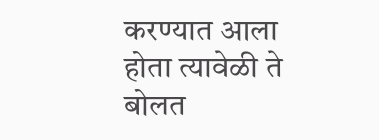करण्यात आला होता त्यावेळी ते बोलत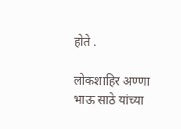होते .

लोकशाहिर अण्णा भाऊ साठे यांच्या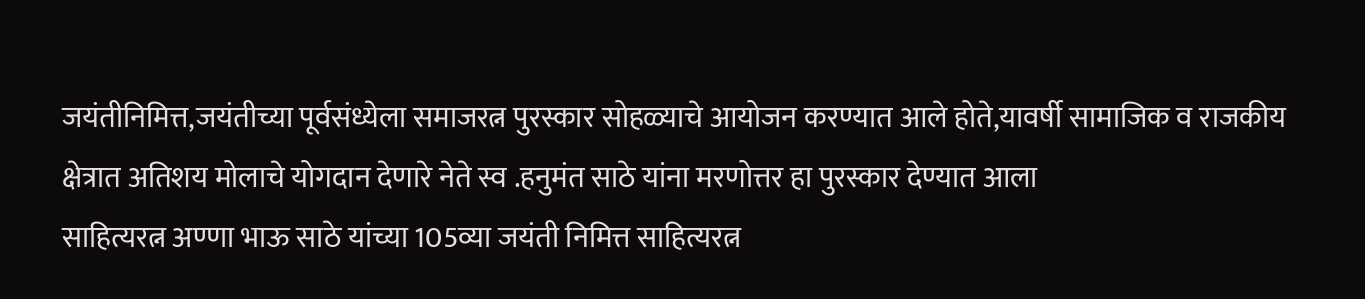जयंतीनिमित्त,जयंतीच्या पूर्वसंध्येला समाजरत्न पुरस्कार सोहळ्याचे आयोजन करण्यात आले होते,यावर्षी सामाजिक व राजकीय क्षेत्रात अतिशय मोलाचे योगदान देणारे नेते स्व .हनुमंत साठे यांना मरणोत्तर हा पुरस्कार देण्यात आला
साहित्यरत्न अण्णा भाऊ साठे यांच्या 105व्या जयंती निमित्त साहित्यरत्न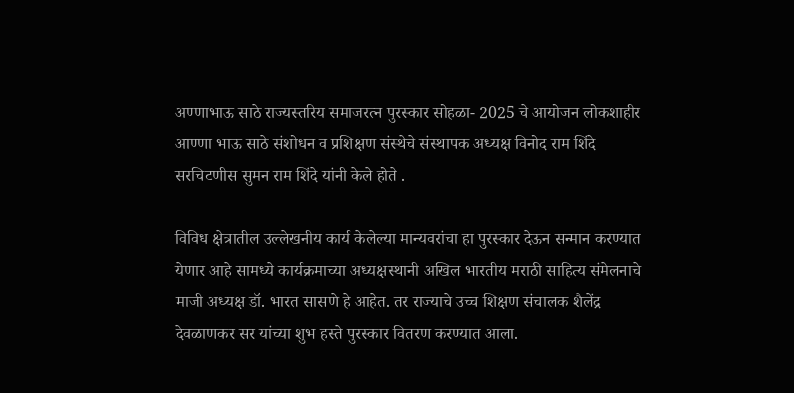अण्णाभाऊ साठे राज्यस्तरिय समाजरत्न पुरस्कार सोहळा- 2025 चे आयोजन लोकशाहीर आण्णा भाऊ साठे संशोधन व प्रशिक्षण संस्थेचे संस्थापक अध्यक्ष विनोद राम शिंदे सरचिटणीस सुमन राम शिंदे यांनी केले होते .

विविध क्षेत्रातील उल्लेखनीय कार्य केलेल्या मान्यवरांचा हा पुरस्कार देऊन सन्मान करण्यात येणार आहे सामध्ये कार्यक्रमाच्या अध्यक्षस्थानी अखिल भारतीय मराठी साहित्य संमेलनाचे माजी अध्यक्ष डॉ. भारत सासणे हे आहेत. तर राज्याचे उच्च शिक्षण संचालक शैलेंद्र देवळाणकर सर यांच्या शुभ हस्ते पुरस्कार वितरण करण्यात आला.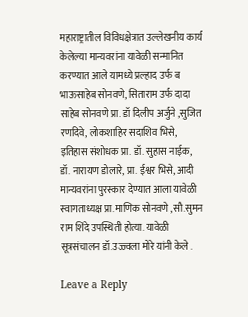महाराष्ट्रातील विविधक्षेत्रात उल्लेखनीय कार्य केलेल्या मान्यवरांना यावेळी सन्मानित करण्यात आले यामध्ये प्रल्हाद उर्फ ब भाऊसाहेब सोनवणे, सिताराम उर्फ दादा साहेब सोनवणे प्रा. डॉ दिलीप अर्जुने ,सुजित रणदिवे, लोकशाहिर सदाशिव भिसे, इतिहास संशोधक प्रा. डॉ. सुहास नाईक, डॉ. नारायण डोलारे, प्रा. ईश्वर भिसे, आदी मान्यवरांना पुरस्कार देण्यात आला यावेळी स्वागताध्यक्ष प्रा.माणिक सोनवणे ,सौ.सुमन राम शिंदे उपस्थिती होत्या. यावेळी सूत्रसंचालन डॉ.उज्ज्वला मोरे यांनी केले .

Leave a Reply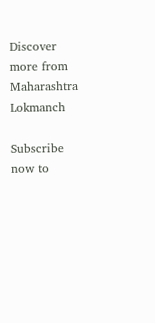Discover more from Maharashtra Lokmanch

Subscribe now to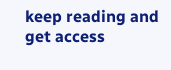keep reading and get access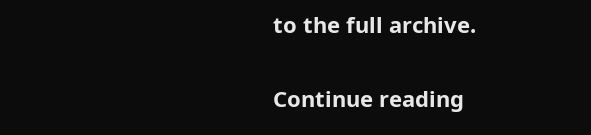to the full archive.

Continue reading